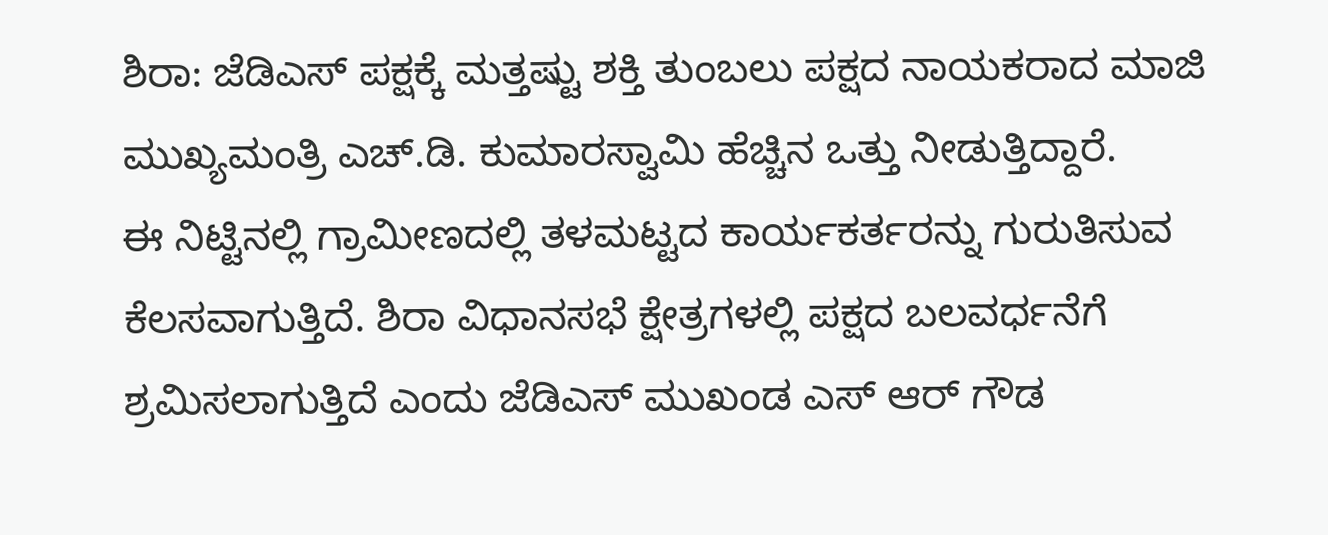ಶಿರಾ: ಜೆಡಿಎಸ್ ಪಕ್ಷಕ್ಕೆ ಮತ್ತಷ್ಟು ಶಕ್ತಿ ತುಂಬಲು ಪಕ್ಷದ ನಾಯಕರಾದ ಮಾಜಿ ಮುಖ್ಯಮಂತ್ರಿ ಎಚ್.ಡಿ. ಕುಮಾರಸ್ವಾಮಿ ಹೆಚ್ಚಿನ ಒತ್ತು ನೀಡುತ್ತಿದ್ದಾರೆ.
ಈ ನಿಟ್ಟಿನಲ್ಲಿ ಗ್ರಾಮೀಣದಲ್ಲಿ ತಳಮಟ್ಟದ ಕಾರ್ಯಕರ್ತರನ್ನು ಗುರುತಿಸುವ ಕೆಲಸವಾಗುತ್ತಿದೆ. ಶಿರಾ ವಿಧಾನಸಭೆ ಕ್ಷೇತ್ರಗಳಲ್ಲಿ ಪಕ್ಷದ ಬಲವರ್ಧನೆಗೆ ಶ್ರಮಿಸಲಾಗುತ್ತಿದೆ ಎಂದು ಜೆಡಿಎಸ್ ಮುಖಂಡ ಎಸ್ ಆರ್ ಗೌಡ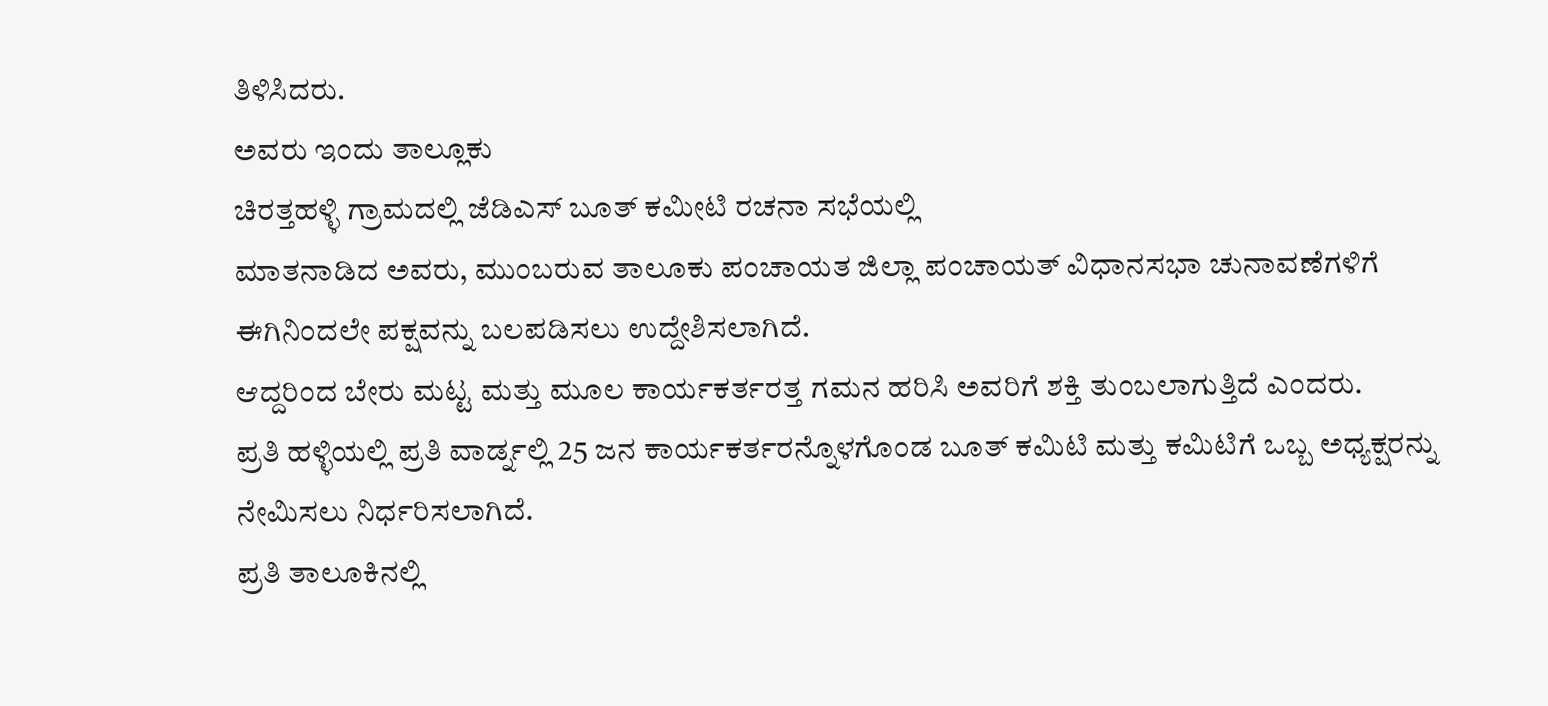ತಿಳಿಸಿದರು.
ಅವರು ಇಂದು ತಾಲ್ಲೂಕು
ಚಿರತ್ತಹಳ್ಳಿ ಗ್ರಾಮದಲ್ಲಿ ಜೆಡಿಎಸ್ ಬೂತ್ ಕಮೀಟಿ ರಚನಾ ಸಭೆಯಲ್ಲಿ
ಮಾತನಾಡಿದ ಅವರು, ಮುಂಬರುವ ತಾಲೂಕು ಪಂಚಾಯತ ಜಿಲ್ಲಾ ಪಂಚಾಯತ್ ವಿಧಾನಸಭಾ ಚುನಾವಣೆಗಳಿಗೆ ಈಗಿನಿಂದಲೇ ಪಕ್ಷವನ್ನು ಬಲಪಡಿಸಲು ಉದ್ದೇಶಿಸಲಾಗಿದೆ.
ಆದ್ದರಿಂದ ಬೇರು ಮಟ್ಟ ಮತ್ತು ಮೂಲ ಕಾರ್ಯಕರ್ತರತ್ತ ಗಮನ ಹರಿಸಿ ಅವರಿಗೆ ಶಕ್ತಿ ತುಂಬಲಾಗುತ್ತಿದೆ ಎಂದರು.
ಪ್ರತಿ ಹಳ್ಳಿಯಲ್ಲಿ ಪ್ರತಿ ವಾರ್ಡ್ನಲ್ಲಿ 25 ಜನ ಕಾರ್ಯಕರ್ತರನ್ನೊಳಗೊಂಡ ಬೂತ್ ಕಮಿಟಿ ಮತ್ತು ಕಮಿಟಿಗೆ ಒಬ್ಬ ಅಧ್ಯಕ್ಷರನ್ನು ನೇಮಿಸಲು ನಿರ್ಧರಿಸಲಾಗಿದೆ.
ಪ್ರತಿ ತಾಲೂಕಿನಲ್ಲಿ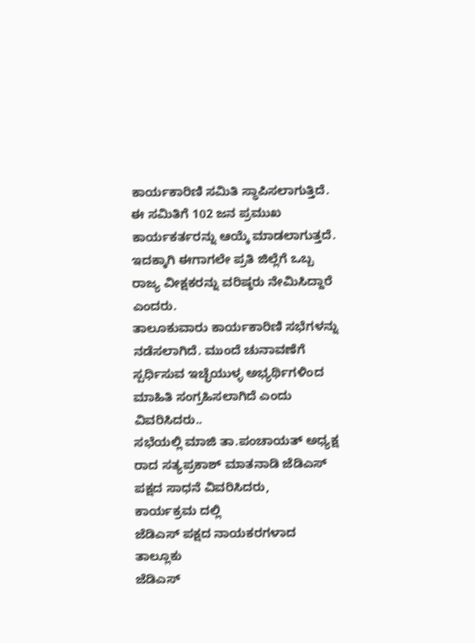ಕಾರ್ಯಕಾರಿಣಿ ಸಮಿತಿ ಸ್ಥಾಪಿಸಲಾಗುತ್ತಿದೆ.
ಈ ಸಮಿತಿಗೆ 102 ಜನ ಪ್ರಮುಖ ಕಾರ್ಯಕರ್ತರನ್ನು ಆಯ್ಕೆ ಮಾಡಲಾಗುತ್ತದೆ. ಇದಕ್ಕಾಗಿ ಈಗಾಗಲೇ ಪ್ರತಿ ಜಿಲ್ಲೆಗೆ ಒಬ್ಬ ರಾಜ್ಯ ವೀಕ್ಷಕರನ್ನು ವರಿಷ್ಠರು ನೇಮಿಸಿದ್ದಾರೆ ಎಂದರು.
ತಾಲೂಕುವಾರು ಕಾರ್ಯಕಾರಿಣಿ ಸಭೆಗಳನ್ನು ನಡೆಸಲಾಗಿದೆ. ಮುಂದೆ ಚುನಾವಣೆಗೆ ಸ್ಪರ್ಧಿಸುವ ಇಚ್ಛೆಯುಳ್ಳ ಅಭ್ಯರ್ಥಿಗಳಿಂದ ಮಾಹಿತಿ ಸಂಗ್ರಹಿಸಲಾಗಿದೆ ಎಂದು ವಿವರಿಸಿದರು..
ಸಭೆಯಲ್ಲಿ ಮಾಜಿ ತಾ.ಪಂಚಾಯತ್ ಅಧ್ಯಕ್ಷ ರಾದ ಸತ್ಯಪ್ರಕಾಶ್ ಮಾತನಾಡಿ ಜೆಡಿಎಸ್ ಪಕ್ಷದ ಸಾಧನೆ ವಿವರಿಸಿದರು,
ಕಾರ್ಯಕ್ರಮ ದಲ್ಲಿ
ಜೆಡಿಎಸ್ ಪಕ್ಷದ ನಾಯಕರಗಳಾದ ತಾಲ್ಲೂಕು
ಜೆಡಿಎಸ್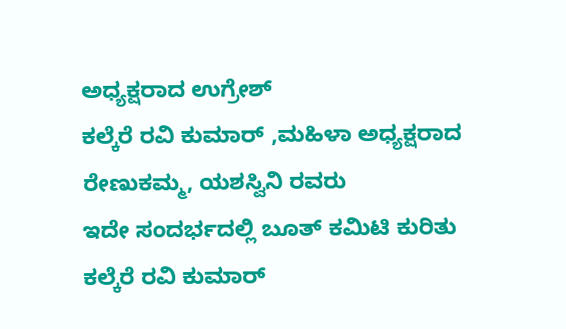ಅಧ್ಯಕ್ಷರಾದ ಉಗ್ರೇಶ್
ಕಲ್ಕೆರೆ ರವಿ ಕುಮಾರ್ ,ಮಹಿಳಾ ಅಧ್ಯಕ್ಷರಾದ ರೇಣುಕಮ್ಮ, ಯಶಸ್ವಿನಿ ರವರು
ಇದೇ ಸಂದರ್ಭದಲ್ಲಿ ಬೂತ್ ಕಮಿಟಿ ಕುರಿತು ಕಲ್ಕೆರೆ ರವಿ ಕುಮಾರ್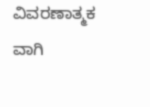ವಿವರಣಾತ್ಮಕ ವಾಗಿ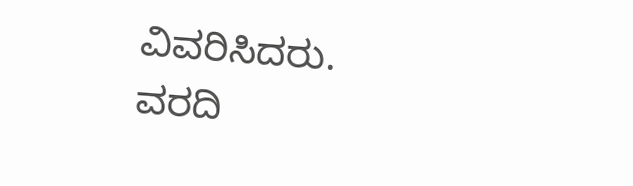ವಿವರಿಸಿದರು.
ವರದಿ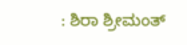: ಶಿರಾ ಶ್ರೀಮಂತ್